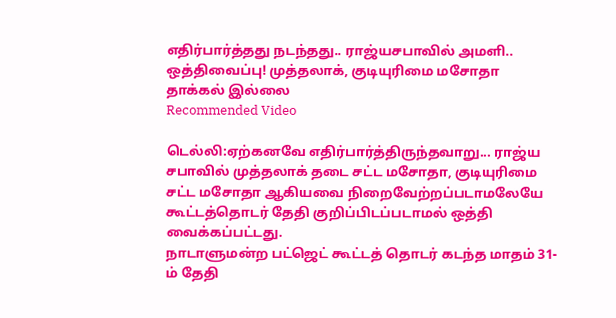எதிர்பார்த்தது நடந்தது.. ராஜ்யசபாவில் அமளி.. ஒத்திவைப்பு! முத்தலாக், குடியுரிமை மசோதா தாக்கல் இல்லை
Recommended Video

டெல்லி:ஏற்கனவே எதிர்பார்த்திருந்தவாறு... ராஜ்ய சபாவில் முத்தலாக் தடை சட்ட மசோதா, குடியுரிமை சட்ட மசோதா ஆகியவை நிறைவேற்றப்படாமலேயே கூட்டத்தொடர் தேதி குறிப்பிடப்படாமல் ஒத்தி வைக்கப்பட்டது.
நாடாளுமன்ற பட்ஜெட் கூட்டத் தொடர் கடந்த மாதம் 31-ம் தேதி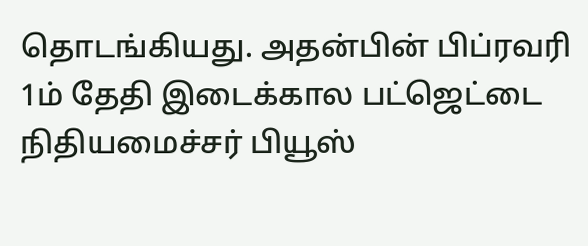தொடங்கியது. அதன்பின் பிப்ரவரி 1ம் தேதி இடைக்கால பட்ஜெட்டை நிதியமைச்சர் பியூஸ்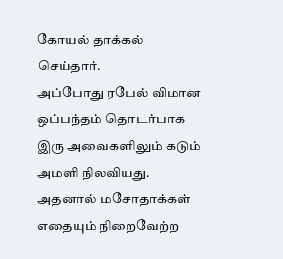கோயல் தாக்கல் செய்தார்.
அப்போது ரபேல் விமான ஒப்பந்தம் தொடர்பாக இரு அவைகளிலும் கடும் அமளி நிலவியது. அதனால் மசோதாக்கள் எதையும் நிறைவேற்ற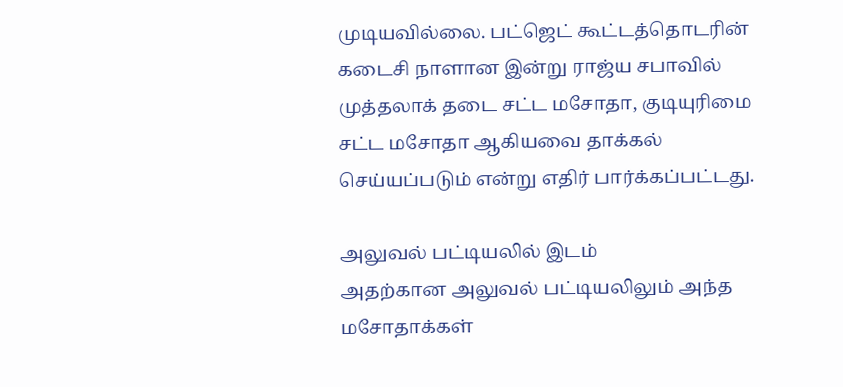முடியவில்லை. பட்ஜெட் கூட்டத்தொடரின் கடைசி நாளான இன்று ராஜ்ய சபாவில் முத்தலாக் தடை சட்ட மசோதா, குடியுரிமை சட்ட மசோதா ஆகியவை தாக்கல் செய்யப்படும் என்று எதிர் பார்க்கப்பட்டது.

அலுவல் பட்டியலில் இடம்
அதற்கான அலுவல் பட்டியலிலும் அந்த மசோதாக்கள்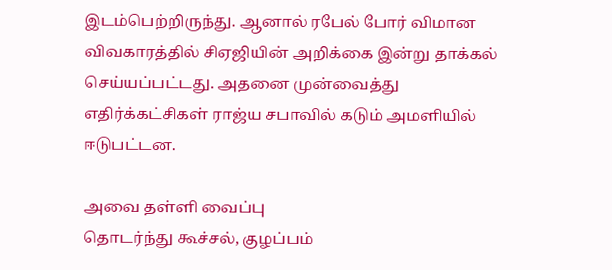இடம்பெற்றிருந்து. ஆனால் ரபேல் போர் விமான விவகாரத்தில் சிஏஜியின் அறிக்கை இன்று தாக்கல் செய்யப்பட்டது. அதனை முன்வைத்து எதிர்க்கட்சிகள் ராஜ்ய சபாவில் கடும் அமளியில் ஈடுபட்டன.

அவை தள்ளி வைப்பு
தொடர்ந்து கூச்சல், குழப்பம்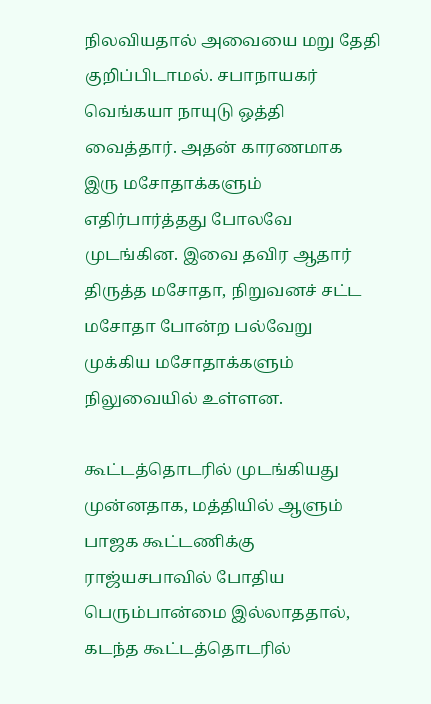நிலவியதால் அவையை மறு தேதி குறிப்பிடாமல். சபாநாயகர் வெங்கயா நாயுடு ஒத்தி வைத்தார். அதன் காரணமாக இரு மசோதாக்களும் எதிர்பார்த்தது போலவே முடங்கின. இவை தவிர ஆதார் திருத்த மசோதா, நிறுவனச் சட்ட மசோதா போன்ற பல்வேறு முக்கிய மசோதாக்களும் நிலுவையில் உள்ளன.

கூட்டத்தொடரில் முடங்கியது
முன்னதாக, மத்தியில் ஆளும் பாஜக கூட்டணிக்கு ராஜ்யசபாவில் போதிய பெரும்பான்மை இல்லாததால், கடந்த கூட்டத்தொடரில்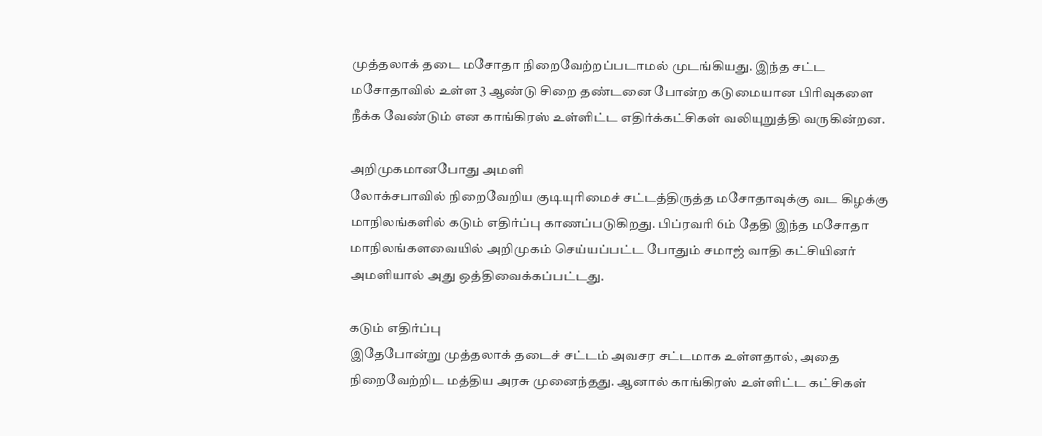முத்தலாக் தடை மசோதா நிறைவேற்றப்படாமல் முடங்கியது. இந்த சட்ட மசோதாவில் உள்ள 3 ஆண்டு சிறை தண்டனை போன்ற கடுமையான பிரிவுகளை நீக்க வேண்டும் என காங்கிரஸ் உள்ளிட்ட எதிர்க்கட்சிகள் வலியுறுத்தி வருகின்றன.

அறிமுகமானபோது அமளி
லோக்சபாவில் நிறைவேறிய குடியுரிமைச் சட்டத்திருத்த மசோதாவுக்கு வட கிழக்கு மாநிலங்களில் கடும் எதிர்ப்பு காணப்படுகிறது. பிப்ரவரி 6ம் தேதி இந்த மசோதா மாநிலங்களவையில் அறிமுகம் செய்யப்பட்ட போதும் சமாஜ் வாதி கட்சியினர் அமளியால் அது ஒத்திவைக்கப்பட்டது.

கடும் எதிர்ப்பு
இதேபோன்று முத்தலாக் தடைச் சட்டம் அவசர சட்டமாக உள்ளதால், அதை நிறைவேற்றிட மத்திய அரசு முனைந்தது. ஆனால் காங்கிரஸ் உள்ளிட்ட கட்சிகள்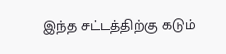இந்த சட்டத்திற்கு கடும்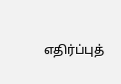எதிர்ப்புத்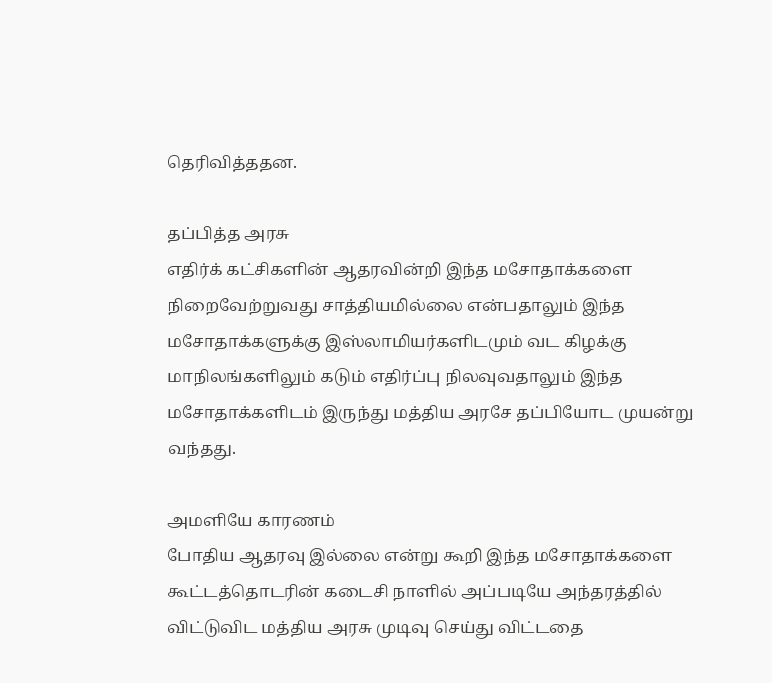தெரிவித்ததன.

தப்பித்த அரசு
எதிர்க் கட்சிகளின் ஆதரவின்றி இந்த மசோதாக்களை நிறைவேற்றுவது சாத்தியமில்லை என்பதாலும் இந்த மசோதாக்களுக்கு இஸ்லாமியர்களிடமும் வட கிழக்கு மாநிலங்களிலும் கடும் எதிர்ப்பு நிலவுவதாலும் இந்த மசோதாக்களிடம் இருந்து மத்திய அரசே தப்பியோட முயன்று வந்தது.

அமளியே காரணம்
போதிய ஆதரவு இல்லை என்று கூறி இந்த மசோதாக்களை கூட்டத்தொடரின் கடைசி நாளில் அப்படியே அந்தரத்தில் விட்டுவிட மத்திய அரசு முடிவு செய்து விட்டதை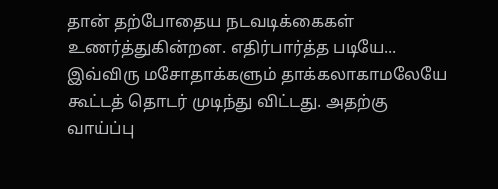தான் தற்போதைய நடவடிக்கைகள் உணர்த்துகின்றன. எதிர்பார்த்த படியே... இவ்விரு மசோதாக்களும் தாக்கலாகாமலேயே கூட்டத் தொடர் முடிந்து விட்டது. அதற்கு வாய்ப்பு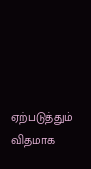ஏற்படுத்தும் விதமாக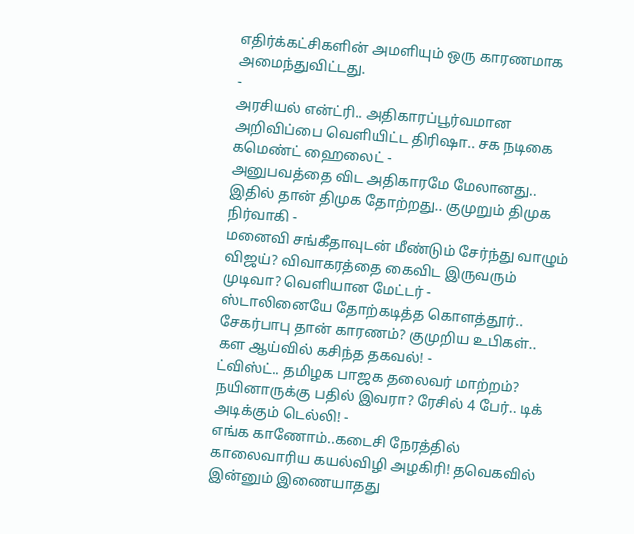எதிர்க்கட்சிகளின் அமளியும் ஒரு காரணமாக அமைந்துவிட்டது.
-
அரசியல் என்ட்ரி.. அதிகாரப்பூர்வமான அறிவிப்பை வெளியிட்ட திரிஷா.. சக நடிகை கமெண்ட் ஹைலைட் -
அனுபவத்தை விட அதிகாரமே மேலானது.. இதில் தான் திமுக தோற்றது.. குமுறும் திமுக நிர்வாகி -
மனைவி சங்கீதாவுடன் மீண்டும் சேர்ந்து வாழும் விஜய்? விவாகரத்தை கைவிட இருவரும் முடிவா? வெளியான மேட்டர் -
ஸ்டாலினையே தோற்கடித்த கொளத்தூர்.. சேகர்பாபு தான் காரணம்? குமுறிய உபிகள்.. கள ஆய்வில் கசிந்த தகவல்! -
ட்விஸ்ட்.. தமிழக பாஜக தலைவர் மாற்றம்? நயினாருக்கு பதில் இவரா? ரேசில் 4 பேர்.. டிக் அடிக்கும் டெல்லி! -
எங்க காணோம்..கடைசி நேரத்தில் காலைவாரிய கயல்விழி அழகிரி! தவெகவில் இன்னும் இணையாதது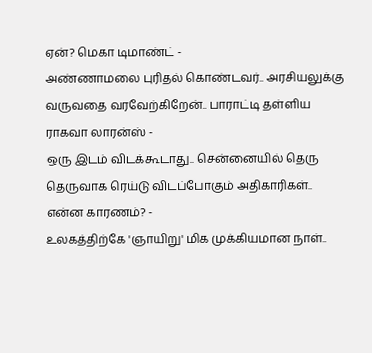ஏன்? மெகா டிமாண்ட் -
அண்ணாமலை புரிதல் கொண்டவர்.. அரசியலுக்கு வருவதை வரவேற்கிறேன்.. பாராட்டி தள்ளிய ராகவா லாரன்ஸ் -
ஒரு இடம் விடக்கூடாது.. சென்னையில் தெரு தெருவாக ரெய்டு விடப்போகும் அதிகாரிகள்.. என்ன காரணம்? -
உலகத்திற்கே 'ஞாயிறு' மிக முக்கியமான நாள்..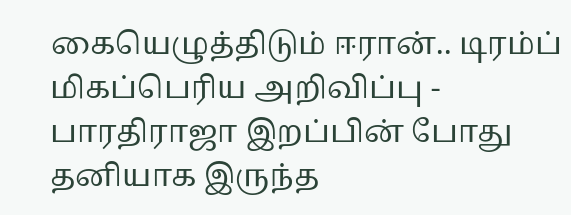கையெழுத்திடும் ஈரான்.. டிரம்ப் மிகப்பெரிய அறிவிப்பு -
பாரதிராஜா இறப்பின் போது தனியாக இருந்த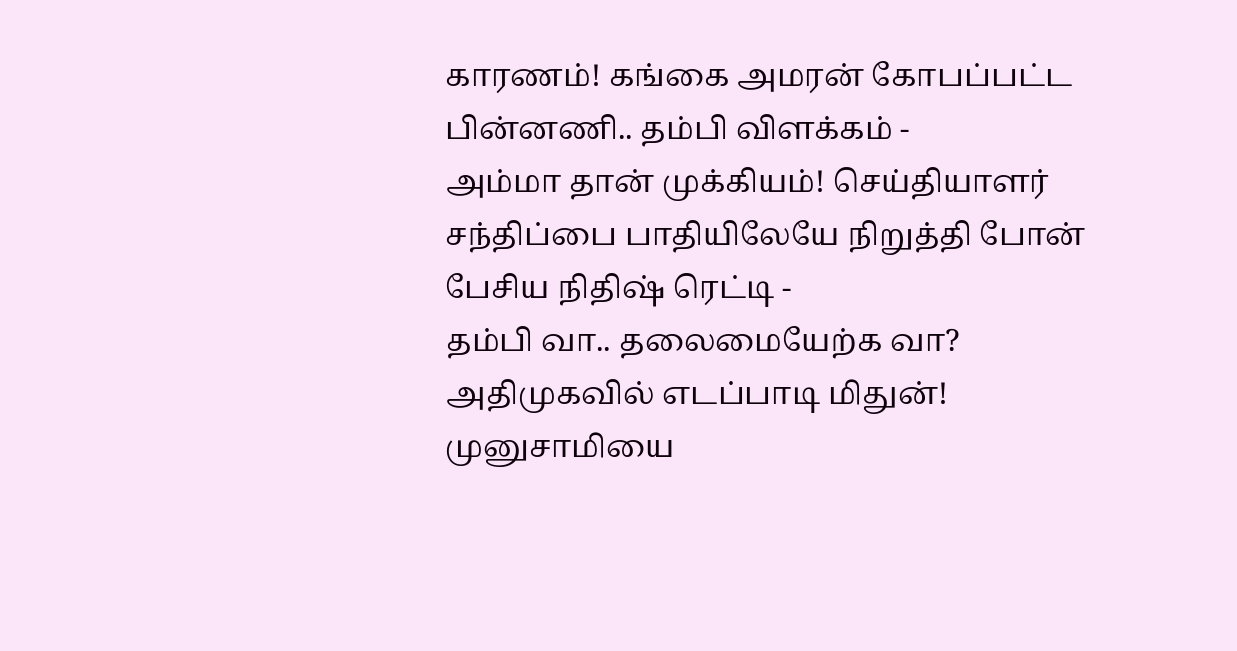காரணம்! கங்கை அமரன் கோபப்பட்ட பின்னணி.. தம்பி விளக்கம் -
அம்மா தான் முக்கியம்! செய்தியாளர் சந்திப்பை பாதியிலேயே நிறுத்தி போன் பேசிய நிதிஷ் ரெட்டி -
தம்பி வா.. தலைமையேற்க வா? அதிமுகவில் எடப்பாடி மிதுன்! முனுசாமியை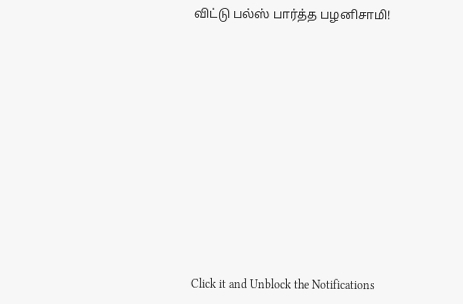விட்டு பல்ஸ் பார்த்த பழனிசாமி!












Click it and Unblock the Notifications